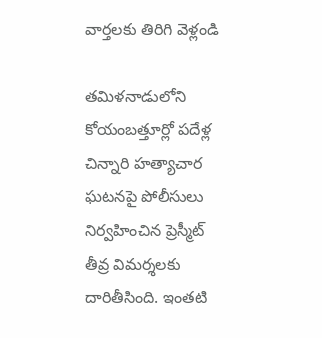వార్తలకు తిరిగి వెళ్లండి

తమిళనాడులోని కోయంబత్తూర్లో పదేళ్ల చిన్నారి హత్యాచార ఘటనపై పోలీసులు నిర్వహించిన ప్రెస్మీట్ తీవ్ర విమర్శలకు దారితీసింది. ఇంతటి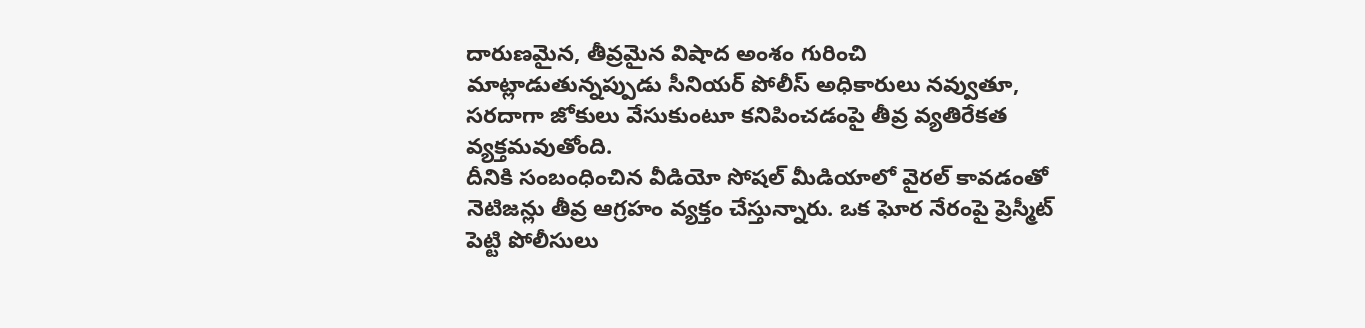దారుణమైన, తీవ్రమైన విషాద అంశం గురించి మాట్లాడుతున్నప్పుడు సీనియర్ పోలీస్ అధికారులు నవ్వుతూ, సరదాగా జోకులు వేసుకుంటూ కనిపించడంపై తీవ్ర వ్యతిరేకత వ్యక్తమవుతోంది.
దీనికి సంబంధించిన వీడియో సోషల్ మీడియాలో వైరల్ కావడంతో నెటిజన్లు తీవ్ర ఆగ్రహం వ్యక్తం చేస్తున్నారు. ఒక ఘోర నేరంపై ప్రెస్మీట్ పెట్టి పోలీసులు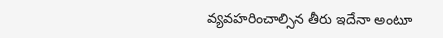వ్యవహరించాల్సిన తీరు ఇదేనా అంటూ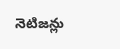నెటిజన్లు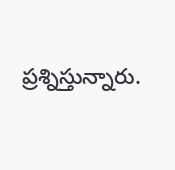ప్రశ్నిస్తున్నారు.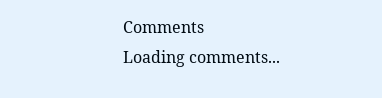Comments
Loading comments...